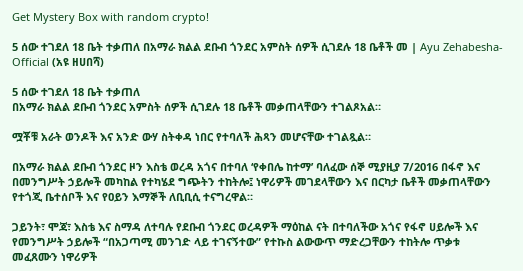Get Mystery Box with random crypto!

5 ሰው ተገደለ 18 ቤት ተቃጠለ በአማራ ክልል ደቡብ ጎንደር አምስት ሰዎች ሲገደሉ 18 ቤቶች መ | Ayu Zehabesha-Official (አዩ ዘሀበሻ)

5 ሰው ተገደለ 18 ቤት ተቃጠለ
በአማራ ክልል ደቡብ ጎንደር አምስት ሰዎች ሲገደሉ 18 ቤቶች መቃጠላቸውን ተገልጾአል።

ሟቾቹ አራት ወንዶች እና አንድ ውሃ ስትቀዳ ነበር የተባለች ሕጻን መሆናቸው ተገልጿል።

በአማራ ክልል ደቡብ ጎንደር ዞን እስቴ ወረዳ አጎና በተባለ ‘የቀበሌ ከተማ’ ባለፈው ሰኞ ሚያዚያ 7/2016 በፋኖ እና በመንግሥት ኃይሎች መካከል የተካሄደ ግጭትን ተከትሎ፤ ነዋሪዎች መገደላቸውን እና በርካታ ቤቶች መቃጠላቸውን የተጎጂ ቤተሰቦች እና የዐይን እማኞች ለቢቢሲ ተናግረዋል።

ጋይንት፣ ሞጃ፣ እስቴ እና ስማዳ ለተባሉ የደቡብ ጎንደር ወረዳዎች ማዕከል ናት በተባለችው አጎና የፋኖ ሀይሎች እና የመንግሥት ኃይሎች “በአጋጣሚ መንገድ ላይ ተገናኝተው” የተኩስ ልውውጥ ማድረጋቸውን ተከትሎ ጥቃቱ መፈጸሙን ነዋሪዎች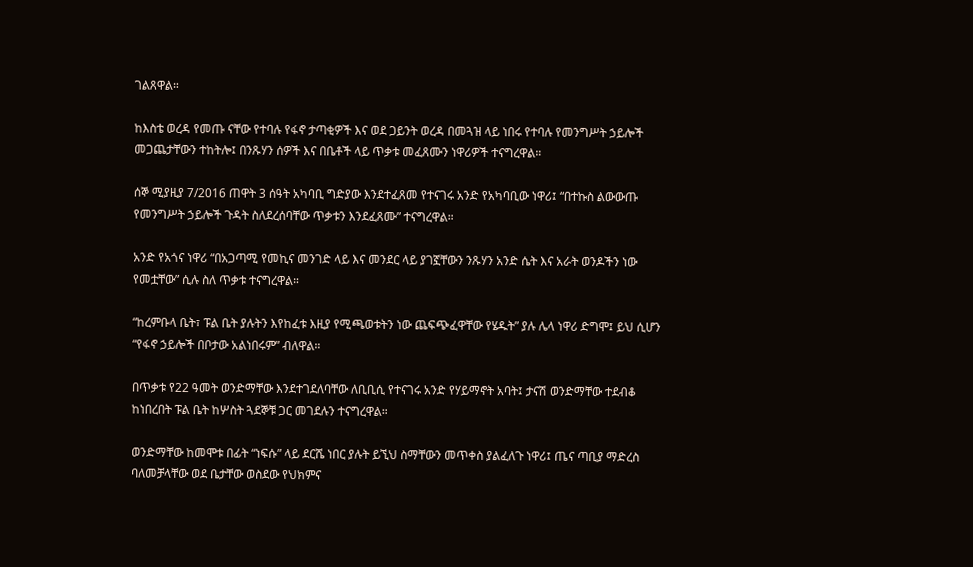ገልጸዋል።

ከእስቴ ወረዳ የመጡ ናቸው የተባሉ የፋኖ ታጣቂዎች እና ወደ ጋይንት ወረዳ በመጓዝ ላይ ነበሩ የተባሉ የመንግሥት ኃይሎች መጋጨታቸውን ተከትሎ፤ በንጹሃን ሰዎች እና በቤቶች ላይ ጥቃቱ መፈጸሙን ነዋሪዎች ተናግረዋል።

ሰኞ ሚያዚያ 7/2016 ጠዋት 3 ሰዓት አካባቢ ግድያው እንደተፈጸመ የተናገሩ አንድ የአካባቢው ነዋሪ፤ “በተኩስ ልውውጡ የመንግሥት ኃይሎች ጉዳት ስለደረሰባቸው ጥቃቱን እንደፈጸሙ” ተናግረዋል።

አንድ የአጎና ነዋሪ “በአጋጣሚ የመኪና መንገድ ላይ እና መንደር ላይ ያገኟቸውን ንጹሃን አንድ ሴት እና አራት ወንዶችን ነው የመቷቸው” ሲሉ ስለ ጥቃቱ ተናግረዋል።

“ከረምቡላ ቤት፣ ፑል ቤት ያሉትን እየከፈቱ እዚያ የሚጫወቱትን ነው ጨፍጭፈዋቸው የሄዱት” ያሉ ሌላ ነዋሪ ድግሞ፤ ይህ ሲሆን “የፋኖ ኃይሎች በቦታው አልነበሩም” ብለዋል።

በጥቃቱ የ22 ዓመት ወንድማቸው እንደተገደለባቸው ለቢቢሲ የተናገሩ አንድ የሃይማኖት አባት፤ ታናሽ ወንድማቸው ተደብቆ ከነበረበት ፑል ቤት ከሦስት ጓደኞቹ ጋር መገደሉን ተናግረዋል።

ወንድማቸው ከመሞቱ በፊት “ነፍሱ” ላይ ደርሼ ነበር ያሉት ይኚህ ስማቸውን መጥቀስ ያልፈለጉ ነዋሪ፤ ጤና ጣቢያ ማድረስ ባለመቻላቸው ወደ ቤታቸው ወስደው የህክምና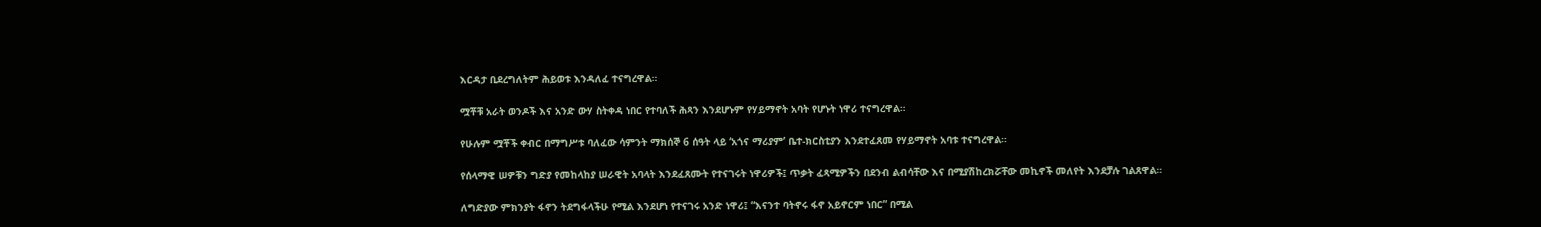እርዳታ ቢደረግለትም ሕይወቱ እንዳለፈ ተናግረዋል።

ሟቾቹ አራት ወንዶች እና አንድ ውሃ ስትቀዳ ነበር የተባለች ሕጻን እንደሆኑም የሃይማኖት አባት የሆኑት ነዋሪ ተናግረዋል።

የሁሉም ሟቾች ቀብር በማግሥቱ ባለፈው ሳምንት ማክሰኞ 6 ሰዓት ላይ ‘አጎና ማሪያም’ ቤተ-ክርስቲያን እንደተፈጸመ የሃይማኖት አባቱ ተናግረዋል።

የሰላማዊ ሠዎቹን ግድያ የመከላከያ ሠራዊት አባላት እንደፈጸሙት የተናገሩት ነዋሪዎች፤ ጥቃት ፈጻሚዎችን በደንብ ልብሳቸው እና በሚያሽከረክሯቸው መኪኖች መለየት እንደቻሉ ገልጸዋል።

ለግድያው ምክንያት ፋኖን ትደግፋላችሁ የሚል እንደሆነ የተናገሩ አንድ ነዋሪ፤ “እናንተ ባትኖሩ ፋኖ አይኖርም ነበር” በሚል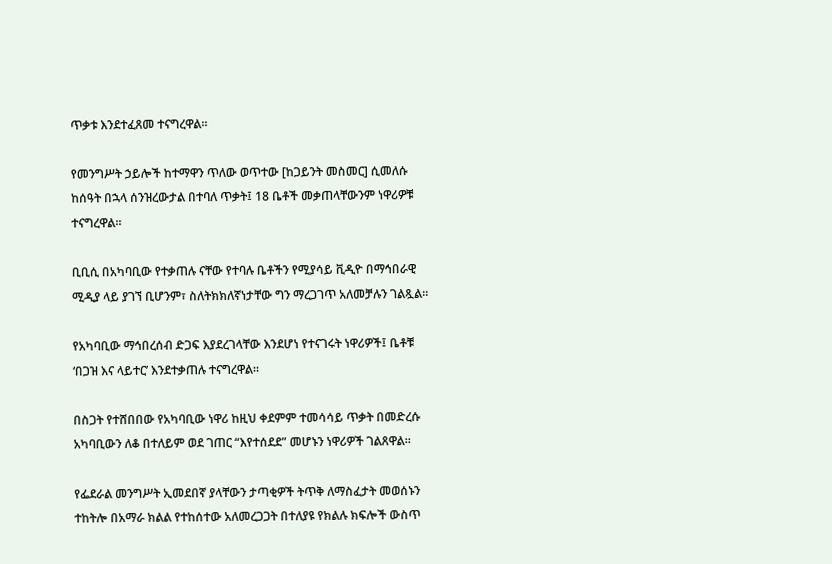ጥቃቱ እንደተፈጸመ ተናግረዋል።

የመንግሥት ኃይሎች ከተማዋን ጥለው ወጥተው [ከጋይንት መስመር] ሲመለሱ ከሰዓት በኋላ ሰንዝረውታል በተባለ ጥቃት፤ 18 ቤቶች መቃጠላቸውንም ነዋሪዎቹ ተናግረዋል።

ቢቢሲ በአካባቢው የተቃጠሉ ናቸው የተባሉ ቤቶችን የሚያሳይ ቪዲዮ በማኅበራዊ ሚዲያ ላይ ያገኘ ቢሆንም፣ ስለትክክለኛነታቸው ግን ማረጋገጥ አለመቻሉን ገልጿል።

የአካባቢው ማኅበረሰብ ድጋፍ እያደረገላቸው እንደሆነ የተናገሩት ነዋሪዎች፤ ቤቶቹ ‘በጋዝ እና ላይተር’ እንደተቃጠሉ ተናግረዋል።

በስጋት የተሸበበው የአካባቢው ነዋሪ ከዚህ ቀደምም ተመሳሳይ ጥቃት በመድረሱ አካባቢውን ለቆ በተለይም ወደ ገጠር “እየተሰደደ” መሆኑን ነዋሪዎች ገልጸዋል።

የፌደራል መንግሥት ኢመደበኛ ያላቸውን ታጣቂዎች ትጥቅ ለማስፈታት መወሰኑን ተከትሎ በአማራ ክልል የተከሰተው አለመረጋጋት በተለያዩ የክልሉ ክፍሎች ውስጥ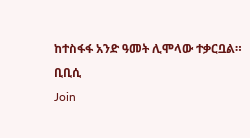ከተስፋፋ አንድ ዓመት ሊሞላው ተቃርቧል።
ቢቢሲ
Join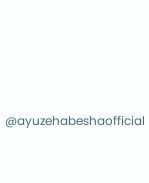@ayuzehabeshaofficial